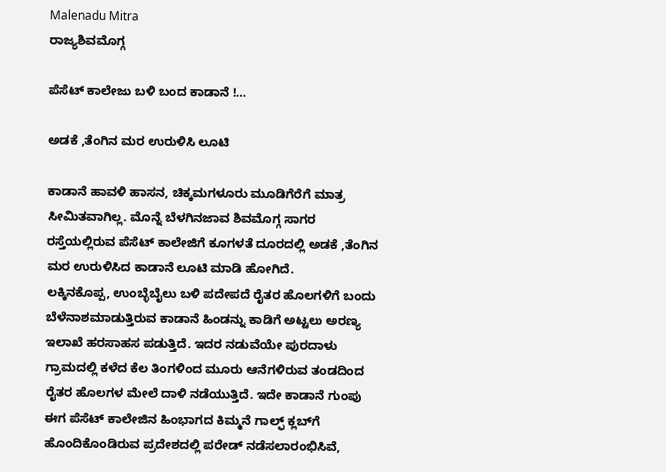Malenadu Mitra
ರಾಜ್ಯಶಿವಮೊಗ್ಗ

ಪೆಸೆಟ್ ಕಾಲೇಜು ಬಳಿ ಬಂದ ಕಾಡಾನೆ !…

ಅಡಕೆ ,ತೆಂಗಿನ ಮರ ಉರುಳಿಸಿ ಲೂಟಿ

ಕಾಡಾನೆ ಹಾವಳಿ ಹಾಸನ, ಚಿಕ್ಕಮಗಳೂರು ಮೂಡಿಗೆರೆಗೆ ಮಾತ್ರ ಸೀಮಿತವಾಗಿಲ್ಲ. ಮೊನ್ನೆ ಬೆಳಗಿನಜಾವ ಶಿವಮೊಗ್ಗ ಸಾಗರ ರಸ್ತೆಯಲ್ಲಿರುವ ಪೆಸೆಟ್ ಕಾಲೇಜಿಗೆ ಕೂಗಳತೆ ದೂರದಲ್ಲಿ ಅಡಕೆ ,ತೆಂಗಿನ ಮರ ಉರುಳಿಸಿದ ಕಾಡಾನೆ ಲೂಟಿ ಮಾಡಿ ಹೋಗಿದೆ.
ಲಕ್ಕಿನಕೊಪ್ಪ, ಉಂಬ್ಳೆಬೈಲು ಬಳಿ ಪದೇಪದೆ ರೈತರ ಹೊಲಗಳಿಗೆ ಬಂದು ಬೆಳೆನಾಶಮಾಡುತ್ತಿರುವ ಕಾಡಾನೆ ಹಿಂಡನ್ನು ಕಾಡಿಗೆ ಅಟ್ಟಲು ಅರಣ್ಯ ಇಲಾಖೆ ಹರಸಾಹಸ ಪಡುತ್ತಿದೆ. ಇದರ ನಡುವೆಯೇ ಪುರದಾಳು ಗ್ರಾಮದಲ್ಲಿ ಕಳೆದ ಕೆಲ ತಿಂಗಳಿಂದ ಮೂರು ಆನೆಗಳಿರುವ ತಂಡದಿಂದ ರೈತರ ಹೊಲಗಳ ಮೇಲೆ ದಾಳಿ ನಡೆಯುತ್ತಿದೆ. ಇದೇ ಕಾಡಾನೆ ಗುಂಪು ಈಗ ಪೆಸೆಟ್ ಕಾಲೇಜಿನ ಹಿಂಭಾಗದ ಕಿಮ್ಮನೆ ಗಾಲ್ಫ್ ಕ್ಲಬ್‍ಗೆ ಹೊಂದಿಕೊಂಡಿರುವ ಪ್ರದೇಶದಲ್ಲಿ ಪರೇಡ್ ನಡೆಸಲಾರಂಭಿಸಿವೆ,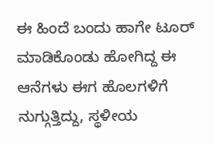ಈ ಹಿಂದೆ ಬಂದು ಹಾಗೇ ಟೂರ್ ಮಾಡಿಕೊಂಡು ಹೋಗಿದ್ದ ಈ ಆನೆಗಳು ಈಗ ಹೊಲಗಳಿಗೆ ನುಗ್ಗುತ್ತಿದ್ದು, ಸ್ಥಳೀಯ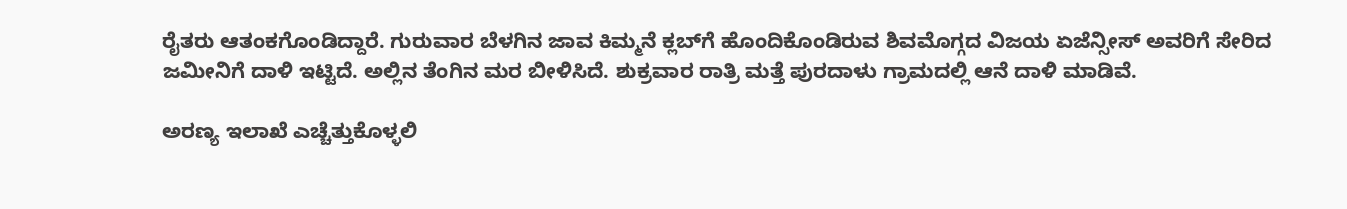ರೈತರು ಆತಂಕಗೊಂಡಿದ್ದಾರೆ. ಗುರುವಾರ ಬೆಳಗಿನ ಜಾವ ಕಿಮ್ಮನೆ ಕ್ಲಬ್‍ಗೆ ಹೊಂದಿಕೊಂಡಿರುವ ಶಿವಮೊಗ್ಗದ ವಿಜಯ ಏಜೆನ್ಸೀಸ್ ಅವರಿಗೆ ಸೇರಿದ ಜಮೀನಿಗೆ ದಾಳಿ ಇಟ್ಟಿದೆ. ಅಲ್ಲಿನ ತೆಂಗಿನ ಮರ ಬೀಳಿಸಿದೆ. ಶುಕ್ರವಾರ ರಾತ್ರಿ ಮತ್ತೆ ಪುರದಾಳು ಗ್ರಾಮದಲ್ಲಿ ಆನೆ ದಾಳಿ ಮಾಡಿವೆ.

ಅರಣ್ಯ ಇಲಾಖೆ ಎಚ್ಚೆತ್ತುಕೊಳ್ಳಲಿ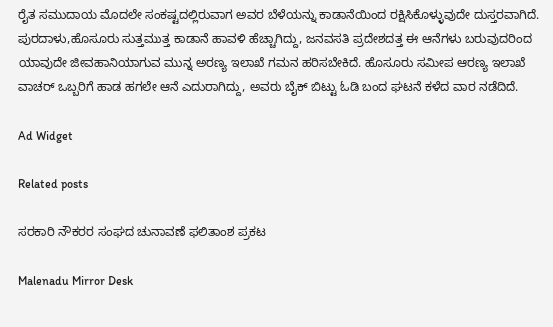ರೈತ ಸಮುದಾಯ ಮೊದಲೇ ಸಂಕಷ್ಟದಲ್ಲಿರುವಾಗ ಅವರ ಬೆಳೆಯನ್ನು ಕಾಡಾನೆಯಿಂದ ರಕ್ಷಿಸಿಕೊಳ್ಳುವುದೇ ದುಸ್ತರವಾಗಿದೆ. ಪುರದಾಳು,ಹೊಸೂರು ಸುತ್ತಮುತ್ತ ಕಾಡಾನೆ ಹಾವಳಿ ಹೆಚ್ಚಾಗಿದ್ದು, ಜನವಸತಿ ಪ್ರದೇಶದತ್ತ ಈ ಆನೆಗಳು ಬರುವುದರಿಂದ ಯಾವುದೇ ಜೀವಹಾನಿಯಾಗುವ ಮುನ್ನ ಅರಣ್ಯ ಇಲಾಖೆ ಗಮನ ಹರಿಸಬೇಕಿದೆ. ಹೊಸೂರು ಸಮೀಪ ಆರಣ್ಯ ಇಲಾಖೆ ವಾಚರ್ ಒಬ್ಬರಿಗೆ ಹಾಡ ಹಗಲೇ ಆನೆ ಎದುರಾಗಿದ್ದು, ಅವರು ಬೈಕ್ ಬಿಟ್ಟು ಓಡಿ ಬಂದ ಘಟನೆ ಕಳೆದ ವಾರ ನಡೆದಿದೆ.

Ad Widget

Related posts

ಸರಕಾರಿ ನೌಕರರ ಸಂಘದ ಚುನಾವಣೆ ಫಲಿತಾಂಶ ಪ್ರಕಟ

Malenadu Mirror Desk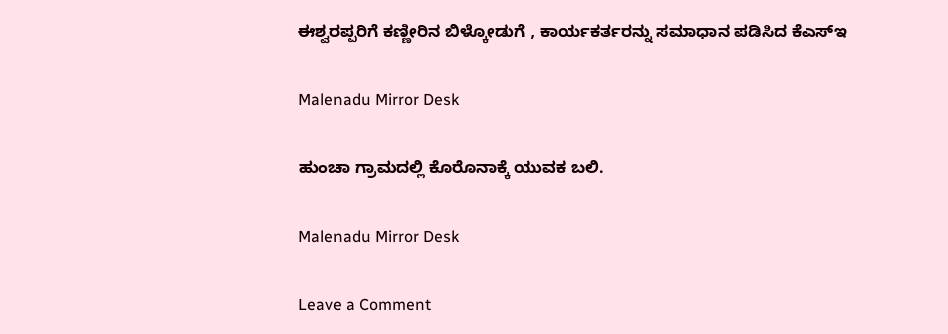ಈಶ್ವರಪ್ಪರಿಗೆ ಕಣ್ಣೀರಿನ ಬಿಳ್ಕೋಡುಗೆ , ಕಾರ್ಯಕರ್ತರನ್ನು ಸಮಾಧಾನ ಪಡಿಸಿದ ಕೆಎಸ್‌ಇ

Malenadu Mirror Desk

ಹುಂಚಾ ಗ್ರಾಮದಲ್ಲಿ ಕೊರೊನಾಕ್ಕೆ ಯುವಕ ಬಲಿ.

Malenadu Mirror Desk

Leave a Comment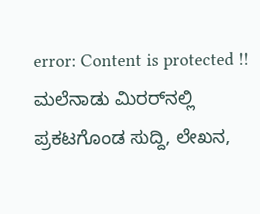error: Content is protected !! ಮಲೆನಾಡು ಮಿರರ್‌ನಲ್ಲಿ ಪ್ರಕಟಗೊಂಡ ಸುದ್ದಿ, ಲೇಖನ,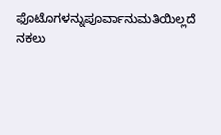ಫೊಟೊಗಳನ್ನುಪೂರ್ವಾನುಮತಿಯಿಲ್ಲದೆ ನಕಲು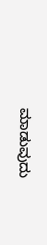ಮಾಡುವುದು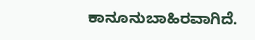ಕಾನೂನುಬಾಹಿರವಾಗಿದೆ.